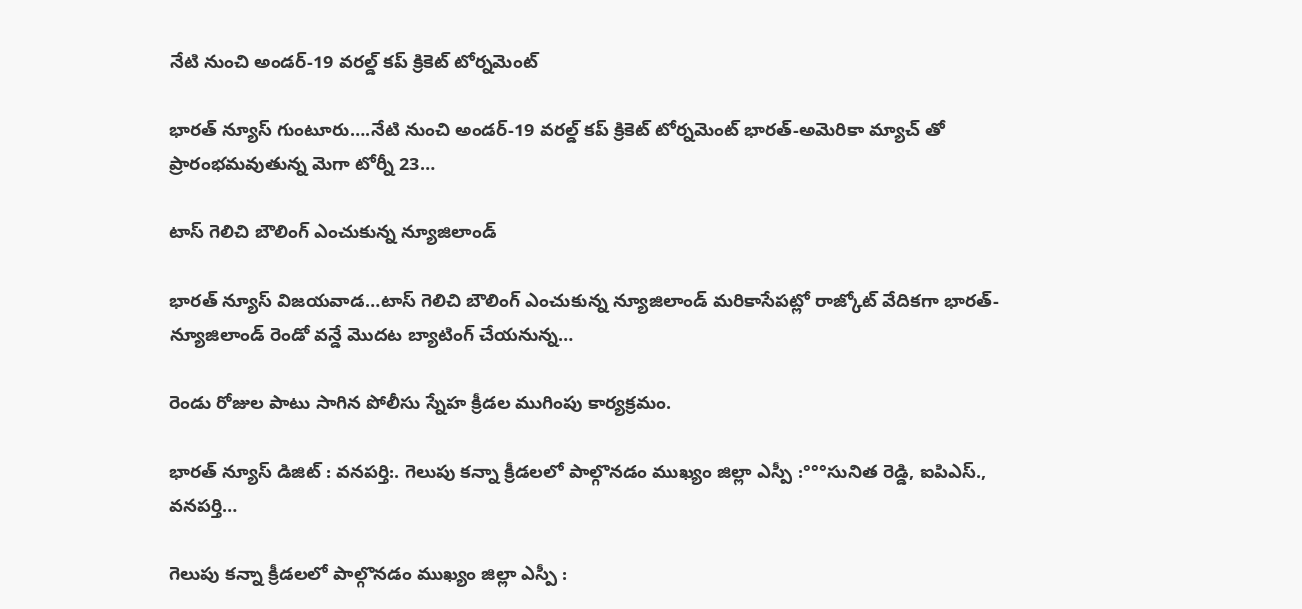నేటి నుంచి అండర్-19 వరల్డ్ కప్ క్రికెట్ టోర్నమెంట్

భారత్ న్యూస్ గుంటూరు….నేటి నుంచి అండర్-19 వరల్డ్ కప్ క్రికెట్ టోర్నమెంట్ భారత్-అమెరికా మ్యాచ్ తో ప్రారంభమవుతున్న మెగా టోర్నీ 23…

టాస్ గెలిచి బౌలింగ్ ఎంచుకున్న న్యూజిలాండ్

భారత్ న్యూస్ విజయవాడ…టాస్ గెలిచి బౌలింగ్ ఎంచుకున్న న్యూజిలాండ్ మరికాసేపట్లో రాజ్కోట్ వేదికగా భారత్-న్యూజిలాండ్ రెండో వన్డే మొదట బ్యాటింగ్ చేయనున్న…

రెండు రోజుల పాటు సాగిన పోలీసు స్నేహ క్రీడల ముగింపు కార్యక్రమం.

భారత్ న్యూస్ డిజిట్ : వనపర్తి:. గెలుపు కన్నా క్రీడలలో పాల్గొనడం ముఖ్యం జిల్లా ఎస్పీ :°°°సునిత రెడ్డి, ఐపిఎస్., వనపర్తి…

గెలుపు కన్నా క్రీడలలో పాల్గొనడం ముఖ్యం జిల్లా ఎస్పీ :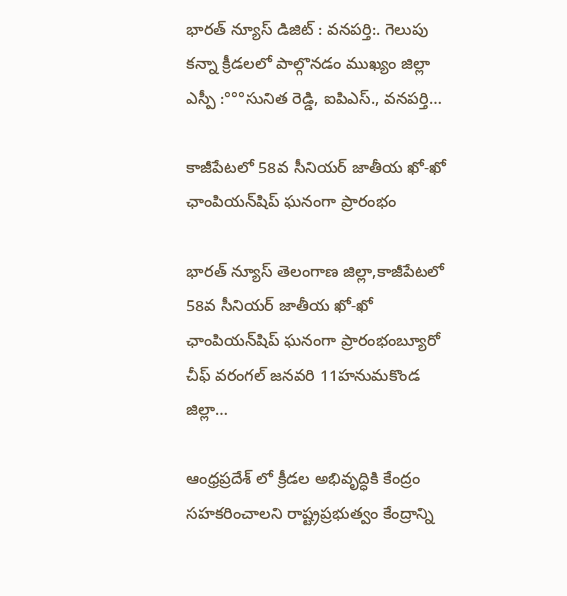భారత్ న్యూస్ డిజిట్ : వనపర్తి:. గెలుపు కన్నా క్రీడలలో పాల్గొనడం ముఖ్యం జిల్లా ఎస్పీ :°°°సునిత రెడ్డి, ఐపిఎస్., వనపర్తి…

కాజీపేటలో 58వ సీనియర్ జాతీయ ఖో-ఖో ఛాంపియన్‌షిప్ ఘనంగా ప్రారంభం

భారత్ న్యూస్ తెలంగాణ జిల్లా,కాజీపేటలో 58వ సీనియర్ జాతీయ ఖో-ఖో ఛాంపియన్‌షిప్ ఘనంగా ప్రారంభంబ్యూరో చీఫ్ వరంగల్ జనవరి 11హనుమకొండ జిల్లా…

ఆంధ్రప్రదేశ్ లో క్రీడల అభివృద్ధికి కేంద్రం సహకరించాలని రాష్ట్రప్రభుత్వం కేంద్రాన్ని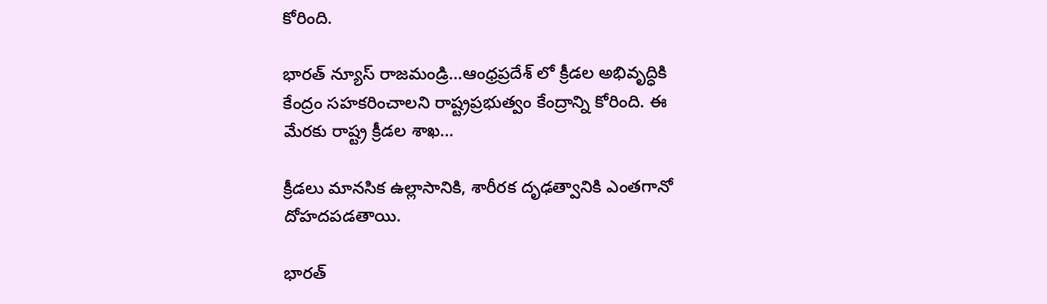కోరింది.

భారత్ న్యూస్ రాజమండ్రి…ఆంధ్రప్రదేశ్ లో క్రీడల అభివృద్ధికి కేంద్రం సహకరించాలని రాష్ట్రప్రభుత్వం కేంద్రాన్ని కోరింది. ఈ మేరకు రాష్ట్ర క్రీడల శాఖ…

క్రీడలు మానసిక ఉల్లాసానికి, శారీరక దృఢత్వానికి ఎంతగానో దోహదపడతాయి.

భారత్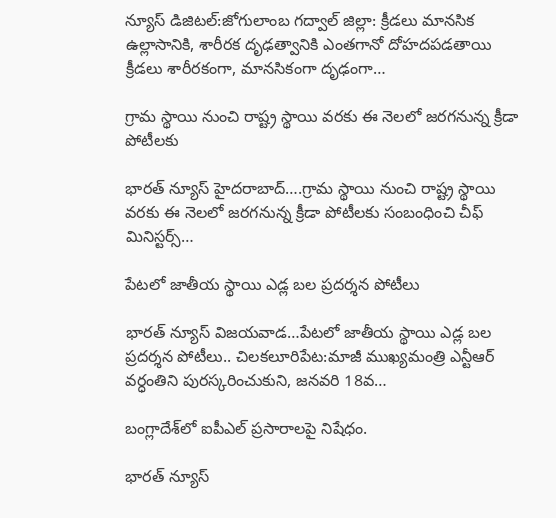న్యూస్ డిజిటల్:జోగులాంబ గద్వాల్ జిల్లా: క్రీడలు మానసిక ఉల్లాసానికి, శారీరక దృఢత్వానికి ఎంతగానో దోహదపడతాయి క్రీడలు శారీరకంగా, మానసికంగా దృఢంగా…

గ్రామ స్థాయి నుంచి రాష్ట్ర స్థాయి వరకు ఈ నెలలో జరగనున్న క్రీడా పోటీలకు

భారత్ న్యూస్ హైదరాబాద్….గ్రామ స్థాయి నుంచి రాష్ట్ర స్థాయి వరకు ఈ నెలలో జరగనున్న క్రీడా పోటీలకు సంబంధించి చీఫ్ మినిస్టర్స్…

పేటలో జాతీయ స్థాయి ఎడ్ల బల ప్రదర్శన పోటీలు

భారత్ న్యూస్ విజయవాడ…పేటలో జాతీయ స్థాయి ఎడ్ల బల ప్రదర్శన పోటీలు.. చిలకలూరిపేట:మాజీ ముఖ్యమంత్రి ఎన్టీఆర్ వర్ధంతిని పురస్కరించుకుని, జనవరి 18వ…

బంగ్లాదేశ్‌లో ఐపీఎల్‌ ప్రసారాలపై నిషేధం.

భారత్ న్యూస్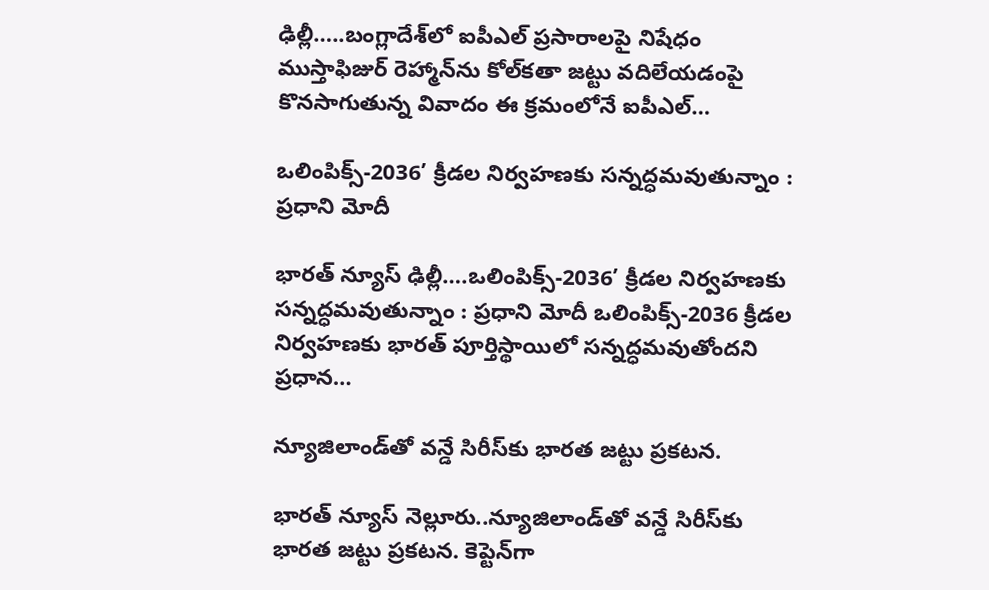ఢిల్లీ…..బంగ్లాదేశ్‌లో ఐపీఎల్‌ ప్రసారాలపై నిషేధం ముస్తాఫిజుర్‌ రెహ్మాన్‌ను కోల్‌కతా జట్టు వదిలేయడంపై కొనసాగుతున్న వివాదం ఈ క్రమంలోనే ఐపీఎల్‌…

ఒలింపిక్స్‌-2036’ క్రీడల నిర్వహణకు సన్నద్ధమవుతున్నాం : ప్రధాని మోదీ

భారత్ న్యూస్ ఢిల్లీ….ఒలింపిక్స్‌-2036’ క్రీడల నిర్వహణకు సన్నద్ధమవుతున్నాం : ప్రధాని మోదీ ఒలింపిక్స్‌-2036 క్రీడల నిర్వహణకు భారత్‌ పూర్తిస్థాయిలో సన్నద్ధమవుతోందని ప్రధాన…

న్యూజిలాండ్‌తో వన్డే సిరీస్‌కు భారత జట్టు ప్రకటన.

భారత్ న్యూస్ నెల్లూరు..న్యూజిలాండ్‌తో వన్డే సిరీస్‌కు భారత జట్టు ప్రకటన. కెప్టెన్‌గా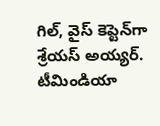గిల్‌, వైస్ కెప్టెన్‌గా శ్రేయస్ అయ్యర్. టీమిండియా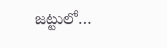జట్టులో…